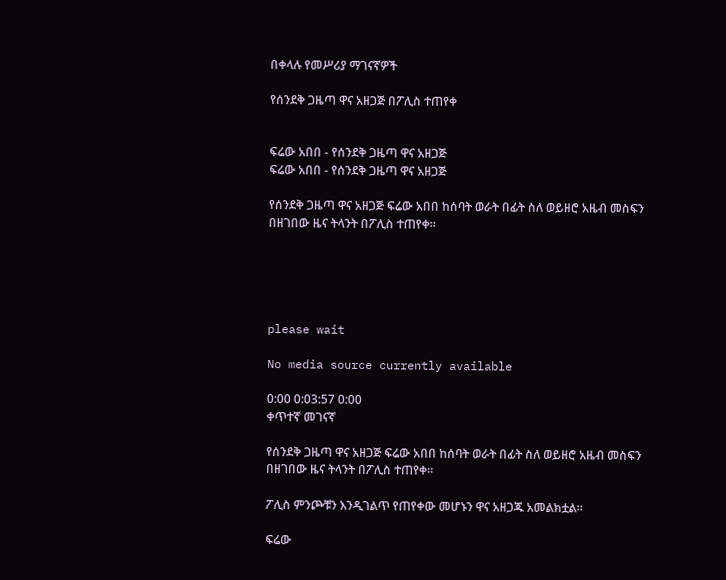በቀላሉ የመሥሪያ ማገናኛዎች

የሰንደቅ ጋዜጣ ዋና አዘጋጅ በፖሊስ ተጠየቀ


ፍሬው አበበ - የሰንደቅ ጋዜጣ ዋና አዘጋጅ
ፍሬው አበበ - የሰንደቅ ጋዜጣ ዋና አዘጋጅ

የሰንደቅ ጋዜጣ ዋና አዘጋጅ ፍሬው አበበ ከሰባት ወራት በፊት ስለ ወይዘሮ አዜብ መስፍን በዘገበው ዜና ትላንት በፖሊስ ተጠየቀ።





please wait

No media source currently available

0:00 0:03:57 0:00
ቀጥተኛ መገናኛ

የሰንደቅ ጋዜጣ ዋና አዘጋጅ ፍሬው አበበ ከሰባት ወራት በፊት ስለ ወይዘሮ አዜብ መስፍን በዘገበው ዜና ትላንት በፖሊስ ተጠየቀ።

ፖሊስ ምንጮቹን እንዲገልጥ የጠየቀው መሆኑን ዋና አዘጋጁ አመልክቷል።

ፍሬው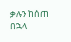ቃሉን ከሰጠ በኋላ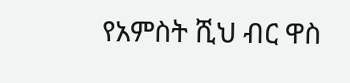የአምስት ሺህ ብር ዋስ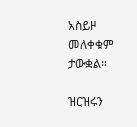አስይዞ መለቀቁም ታውቋል።

ዝርዝሩን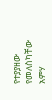የተያያዘው የመለስካቸው አምሃ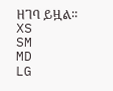ዘገባ ይዟል፡፡
XS
SM
MD
LG